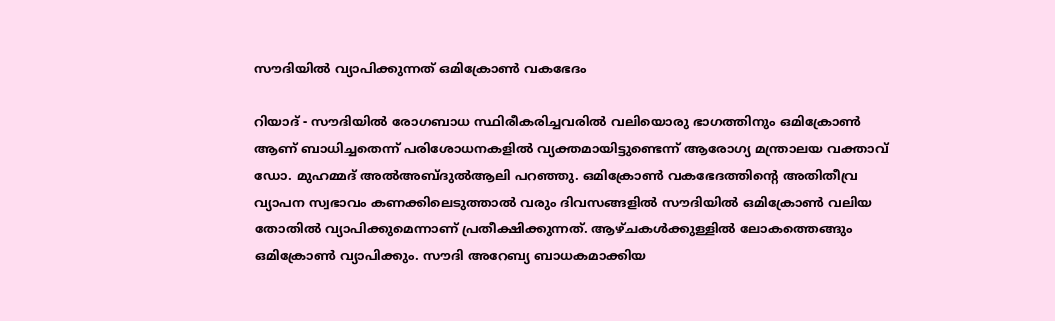സൗദിയിൽ വ്യാപിക്കുന്നത് ഒമിക്രോൺ വകഭേദം

റിയാദ് - സൗദിയിൽ രോഗബാധ സ്ഥിരീകരിച്ചവരിൽ വലിയൊരു ഭാഗത്തിനും ഒമിക്രോൺ ആണ് ബാധിച്ചതെന്ന് പരിശോധനകളിൽ വ്യക്തമായിട്ടുണ്ടെന്ന് ആരോഗ്യ മന്ത്രാലയ വക്താവ് ഡോ. മുഹമ്മദ് അൽഅബ്ദുൽആലി പറഞ്ഞു. ഒമിക്രോൺ വകഭേദത്തിന്റെ അതിതീവ്ര വ്യാപന സ്വഭാവം കണക്കിലെടുത്താൽ വരും ദിവസങ്ങളിൽ സൗദിയിൽ ഒമിക്രോൺ വലിയ തോതിൽ വ്യാപിക്കുമെന്നാണ് പ്രതീക്ഷിക്കുന്നത്. ആഴ്ചകൾക്കുള്ളിൽ ലോകത്തെങ്ങും ഒമിക്രോൺ വ്യാപിക്കും. സൗദി അറേബ്യ ബാധകമാക്കിയ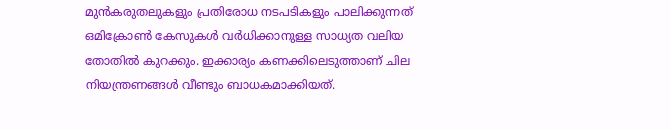മുൻകരുതലുകളും പ്രതിരോധ നടപടികളും പാലിക്കുന്നത് ഒമിക്രോൺ കേസുകൾ വർധിക്കാനുള്ള സാധ്യത വലിയ തോതിൽ കുറക്കും. ഇക്കാര്യം കണക്കിലെടുത്താണ് ചില നിയന്ത്രണങ്ങൾ വീണ്ടും ബാധകമാക്കിയത്.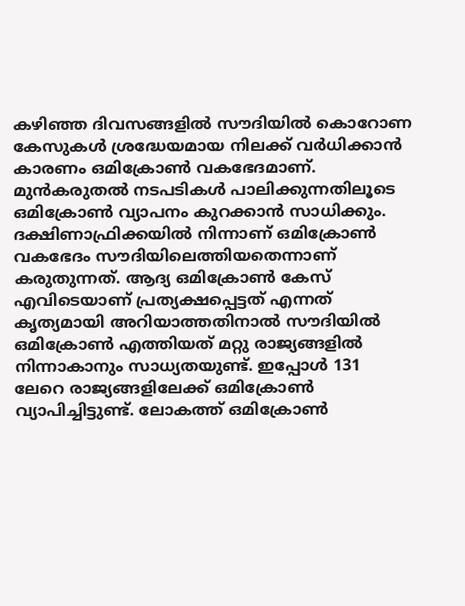കഴിഞ്ഞ ദിവസങ്ങളിൽ സൗദിയിൽ കൊറോണ കേസുകൾ ശ്രദ്ധേയമായ നിലക്ക് വർധിക്കാൻ കാരണം ഒമിക്രോൺ വകഭേദമാണ്. മുൻകരുതൽ നടപടികൾ പാലിക്കുന്നതിലൂടെ ഒമിക്രോൺ വ്യാപനം കുറക്കാൻ സാധിക്കും. ദക്ഷിണാഫ്രിക്കയിൽ നിന്നാണ് ഒമിക്രോൺ വകഭേദം സൗദിയിലെത്തിയതെന്നാണ് കരുതുന്നത്. ആദ്യ ഒമിക്രോൺ കേസ് എവിടെയാണ് പ്രത്യക്ഷപ്പെട്ടത് എന്നത് കൃത്യമായി അറിയാത്തതിനാൽ സൗദിയിൽ ഒമിക്രോൺ എത്തിയത് മറ്റു രാജ്യങ്ങളിൽ നിന്നാകാനും സാധ്യതയുണ്ട്. ഇപ്പോൾ 131 ലേറെ രാജ്യങ്ങളിലേക്ക് ഒമിക്രോൺ വ്യാപിച്ചിട്ടുണ്ട്. ലോകത്ത് ഒമിക്രോൺ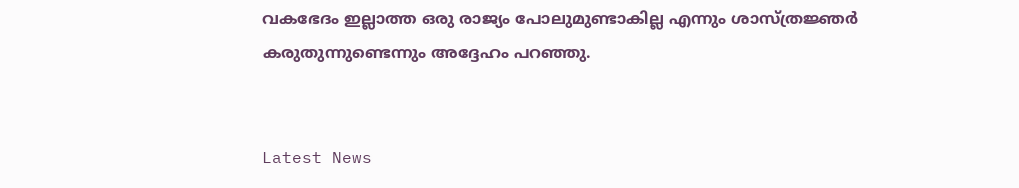വകഭേദം ഇല്ലാത്ത ഒരു രാജ്യം പോലുമുണ്ടാകില്ല എന്നും ശാസ്ത്രജ്ഞർ കരുതുന്നുണ്ടെന്നും അദ്ദേഹം പറഞ്ഞു.


Latest News